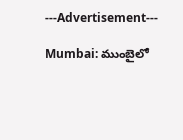---Advertisement---

Mumbai: ముంబైలో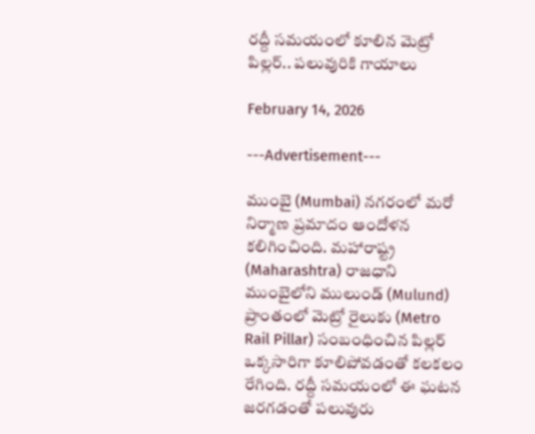రద్దీ సమయంలో కూలిన మెట్రో పిల్లర్.. పలువురికి గాయాలు

February 14, 2026

---Advertisement---

ముంబై (Mumbai) నగరంలో మరో నిర్మాణ ప్రమాదం ఆందోళన కలిగించింది. మహారాష్ట్ర (Maharashtra) రాజధాని ముంబైలోని ములుండ్ (Mulund) ప్రాంతంలో మెట్రో రైలుకు (Metro Rail Pillar) సంబంధించిన పిల్లర్ ఒక్కసారిగా కూలిపోవడంతో కలకలం రేగింది. రద్దీ సమయంలో ఈ ఘటన జరగడంతో పలువురు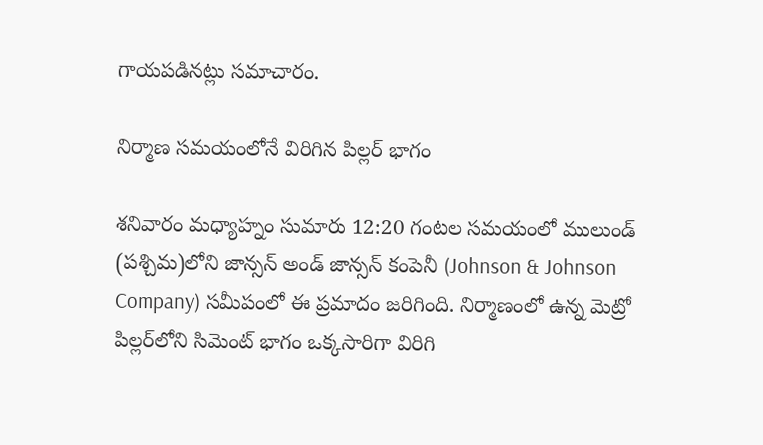గాయపడినట్లు సమాచారం.

నిర్మాణ సమయంలోనే విరిగిన పిల్లర్ భాగం

శనివారం మధ్యాహ్నం సుమారు 12:20 గంటల సమయంలో ములుండ్ (పశ్చిమ)లోని జాన్సన్ అండ్ జాన్సన్ కంపెనీ (Johnson & Johnson Company) సమీపంలో ఈ ప్రమాదం జరిగింది. నిర్మాణంలో ఉన్న మెట్రో పిల్లర్‌లోని సిమెంట్ భాగం ఒక్కసారిగా విరిగి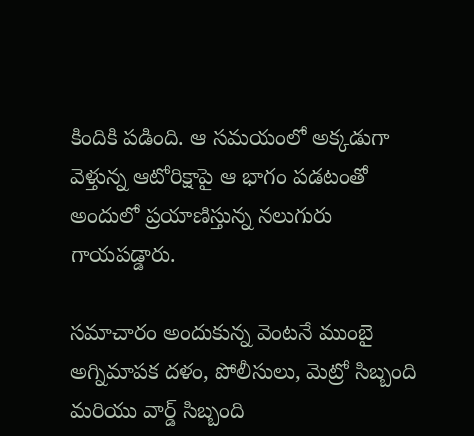కిందికి పడింది. ఆ సమయంలో అక్కడుగా వెళ్తున్న ఆటోరిక్షాపై ఆ భాగం పడటంతో అందులో ప్రయాణిస్తున్న నలుగురు గాయపడ్డారు.

సమాచారం అందుకున్న వెంటనే ముంబై అగ్నిమాపక దళం, పోలీసులు, మెట్రో సిబ్బంది మరియు వార్డ్ సిబ్బంది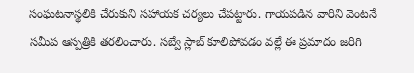సంఘటనాస్థలికి చేరుకుని సహాయక చర్యలు చేపట్టారు. గాయపడిన వారిని వెంటనే సమీప ఆస్పత్రికి తరలించారు. సబ్వే స్లాబ్ కూలిపోవడం వల్లే ఈ ప్రమాదం జరిగి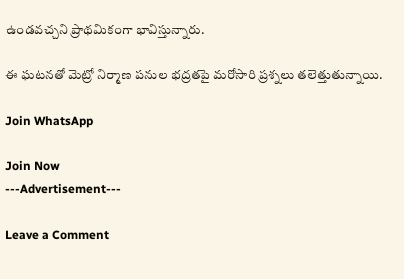ఉండవచ్చని ప్రాథమికంగా భావిస్తున్నారు.

ఈ ఘటనతో మెట్రో నిర్మాణ పనుల భద్రతపై మరోసారి ప్రశ్నలు తలెత్తుతున్నాయి.

Join WhatsApp

Join Now
---Advertisement---

Leave a Comment